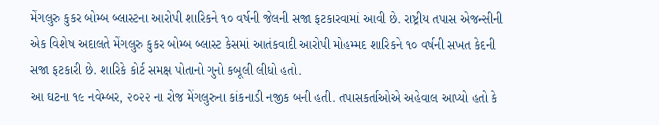મેંગલુરુ કુકર બોમ્બ બ્લાસ્ટના આરોપી શારિકને ૧૦ વર્ષની જેલની સજા ફટકારવામાં આવી છે. રાષ્ટ્રીય તપાસ એજન્સીની એક વિશેષ અદાલતે મેંગલુરુ કુકર બોમ્બ બ્લાસ્ટ કેસમાં આતંકવાદી આરોપી મોહમ્મદ શારિકને ૧૦ વર્ષની સખત કેદની સજા ફટકારી છે. શારિકે કોર્ટ સમક્ષ પોતાનો ગુનો કબૂલી લીધો હતો.
આ ઘટના ૧૯ નવેમ્બર, ૨૦૨૨ ના રોજ મેંગલુરુના કાંકનાડી નજીક બની હતી. તપાસકર્તાઓએ અહેવાલ આપ્યો હતો કે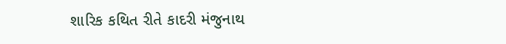શારિક કથિત રીતે કાદરી મંજુનાથ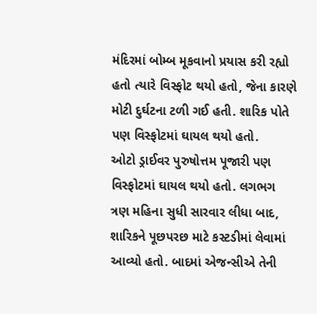મંદિરમાં બોમ્બ મૂકવાનો પ્રયાસ કરી રહ્યો હતો ત્યારે વિસ્ફોટ થયો હતો, જેના કારણે મોટી દુર્ઘટના ટળી ગઈ હતી. શારિક પોતે પણ વિસ્ફોટમાં ઘાયલ થયો હતો.
ઓટો ડ્રાઈવર પુરુષોત્તમ પૂજારી પણ વિસ્ફોટમાં ઘાયલ થયો હતો. લગભગ ત્રણ મહિના સુધી સારવાર લીધા બાદ, શારિકને પૂછપરછ માટે કસ્ટડીમાં લેવામાં આવ્યો હતો. બાદમાં એજન્સીએ તેની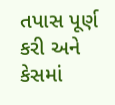તપાસ પૂર્ણ કરી અને કેસમાં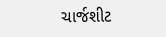ચાર્જશીટ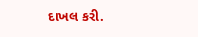દાખલ કરી.